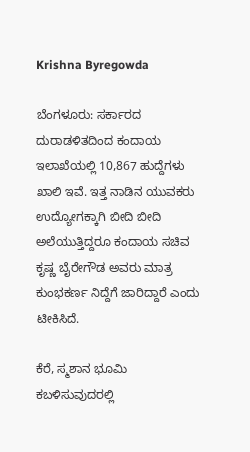Krishna Byregowda

ಬೆಂಗಳೂರು: ಸರ್ಕಾರದ ದುರಾಡಳಿತದಿಂದ ಕಂದಾಯ ಇಲಾಖೆಯಲ್ಲಿ 10,867 ಹುದ್ದೆಗಳು ಖಾಲಿ ಇವೆ. ಇತ್ತ ನಾಡಿನ ಯುವಕರು ಉದ್ಯೋಗಕ್ಕಾಗಿ ಬೀದಿ ಬೀದಿ ಅಲೆಯುತ್ತಿದ್ದರೂ ಕಂದಾಯ ಸಚಿವ ಕೃಷ್ಣ ಬೈರೇಗೌಡ ಅವರು ಮಾತ್ರ ಕುಂಭಕರ್ಣ ನಿದ್ದೆಗೆ ಜಾರಿದ್ದಾರೆ ಎಂದು ಟೀಕಿಸಿದೆ.

ಕೆರೆ, ಸ್ಮಶಾನ ಭೂಮಿ ಕಬಳಿಸುವುದರಲ್ಲಿ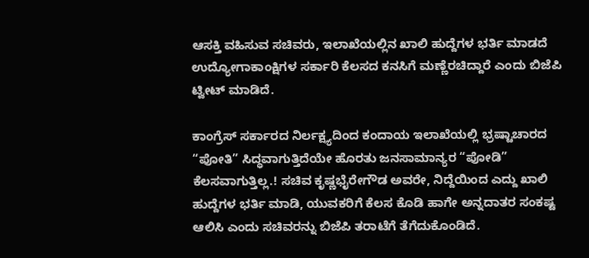ಆಸಕ್ತಿ ವಹಿಸುವ ಸಚಿವರು, ಇಲಾಖೆಯಲ್ಲಿನ ಖಾಲಿ ಹುದ್ದೆಗಳ ಭರ್ತಿ ಮಾಡದೆ ಉದ್ಯೋಗಾಕಾಂಕ್ಷಿಗಳ ಸರ್ಕಾರಿ ಕೆಲಸದ ಕನಸಿಗೆ ಮಣ್ಣೆರಚಿದ್ದಾರೆ ಎಂದು ಬಿಜೆಪಿ ಟ್ವೀಟ್ ಮಾಡಿದೆ.

ಕಾಂಗ್ರೆಸ್‌ ಸರ್ಕಾರದ ನಿರ್ಲಕ್ಷ್ಯದಿಂದ ಕಂದಾಯ ಇಲಾಖೆಯಲ್ಲಿ ಭ್ರಷ್ಟಾಚಾರದ “ಪೋತಿ” ಸಿದ್ಧವಾಗುತ್ತಿದೆಯೇ ಹೊರತು ಜನಸಾಮಾನ್ಯರ “ಪೋಡಿ” ಕೆಲಸವಾಗುತ್ತಿಲ್ಲ.! ಸಚಿವ ಕೃಷ್ಣಭೈರೇಗೌಡ ಅವರೇ, ನಿದ್ದೆಯಿಂದ ಎದ್ದು ಖಾಲಿ ಹುದ್ದೆಗಳ ಭರ್ತಿ ಮಾಡಿ, ಯುವಕರಿಗೆ ಕೆಲಸ ಕೊಡಿ ಹಾಗೇ ಅನ್ನದಾತರ ಸಂಕಷ್ಟ ಆಲಿಸಿ ಎಂದು ಸಚಿವರನ್ನು ಬಿಜೆಪಿ ತರಾಟೆಗೆ ತೆಗೆದುಕೊಂಡಿದೆ.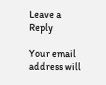Leave a Reply

Your email address will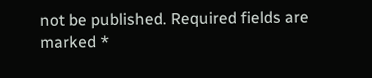not be published. Required fields are marked *